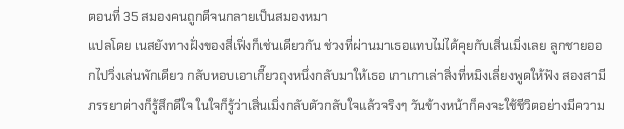ตอนที่ 35 สมองคนถูกตีจนกลายเป็นสมองหมา
แปลโดย เนสยังทางฝั่งของสี่เฟิ่งก็เช่นเดียวกัน ช่วงที่ผ่านมาเธอแทบไม่ได้คุยกับเสิ่นเมิ่งเลย ลูกชายออกไปวิ่งเล่นพักเดียว กลับหอบเอาเกี๊ยวถุงหนึ่งกลับมาให้เธอ เกาเกาเล่าสิ่งที่หมิงเลี่ยงพูดให้ฟัง สองสามีภรรยาต่างก็รู้สึกดีใจ ในใจก็รู้ว่าเสิ่นเมิ่งกลับตัวกลับใจแล้วจริงๆ วันข้างหน้าก็คงจะใช้ชีวิตอย่างมีความ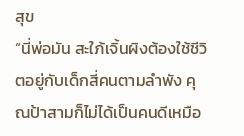สุข
“นี่พ่อมัน สะใภ้เจิ้นผิงต้องใช้ชีวิตอยู่กับเด็กสี่คนตามลำพัง คุณป้าสามก็ไม่ได้เป็นคนดีเหมือ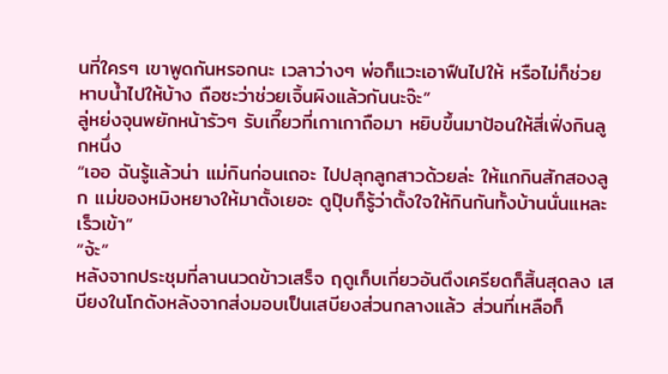นที่ใครๆ เขาพูดกันหรอกนะ เวลาว่างๆ พ่อก็แวะเอาฟืนไปให้ หรือไม่ก็ช่วยหาบน้ำไปให้บ้าง ถือซะว่าช่วยเจิ้นผิงแล้วกันนะจ๊ะ”
ลู่หย่งจุนพยักหน้ารัวๆ รับเกี๊ยวที่เกาเกาถือมา หยิบขึ้นมาป้อนให้สี่เฟิ่งกินลูกหนึ่ง
“เออ ฉันรู้แล้วน่า แม่กินก่อนเถอะ ไปปลุกลูกสาวด้วยล่ะ ให้แกกินสักสองลูก แม่ของหมิงหยางให้มาตั้งเยอะ ดูปุ๊บก็รู้ว่าตั้งใจให้กินกันทั้งบ้านนั่นแหละ เร็วเข้า”
“จ้ะ”
หลังจากประชุมที่ลานนวดข้าวเสร็จ ฤดูเก็บเกี่ยวอันตึงเครียดก็สิ้นสุดลง เสบียงในโกดังหลังจากส่งมอบเป็นเสบียงส่วนกลางแล้ว ส่วนที่เหลือก็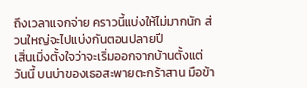ถึงเวลาแจกจ่าย คราวนี้แบ่งให้ไม่มากนัก ส่วนใหญ่จะไปแบ่งกันตอนปลายปี
เสิ่นเมิ่งตั้งใจว่าจะเริ่มออกจากบ้านตั้งแต่วันนี้ บนบ่าของเธอสะพายตะกร้าสาน มือข้า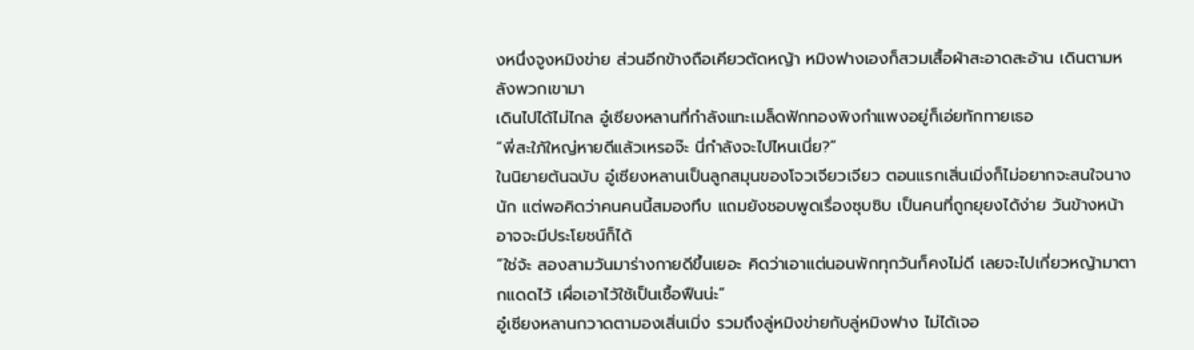งหนึ่งจูงหมิงข่าย ส่วนอีกข้างถือเคียวตัดหญ้า หมิงฟางเองก็สวมเสื้อผ้าสะอาดสะอ้าน เดินตามหลังพวกเขามา
เดินไปได้ไม่ไกล อู๋เซียงหลานที่กำลังแทะเมล็ดฟักทองพิงกำแพงอยู่ก็เอ่ยทักทายเธอ
“พี่สะใภ้ใหญ่หายดีแล้วเหรอจ๊ะ นี่กำลังจะไปไหนเนี่ย?”
ในนิยายต้นฉบับ อู๋เซียงหลานเป็นลูกสมุนของโจวเจียวเจียว ตอนแรกเสิ่นเมิ่งก็ไม่อยากจะสนใจนางนัก แต่พอคิดว่าคนคนนี้สมองทึบ แถมยังชอบพูดเรื่องซุบซิบ เป็นคนที่ถูกยุยงได้ง่าย วันข้างหน้าอาจจะมีประโยชน์ก็ได้
“ใช่จ้ะ สองสามวันมาร่างกายดีขึ้นเยอะ คิดว่าเอาแต่นอนพักทุกวันก็คงไม่ดี เลยจะไปเกี่ยวหญ้ามาตากแดดไว้ เผื่อเอาไว้ใช้เป็นเชื้อฟืนน่ะ”
อู๋เซียงหลานกวาดตามองเสิ่นเมิ่ง รวมถึงลู่หมิงข่ายกับลู่หมิงฟาง ไม่ได้เจอ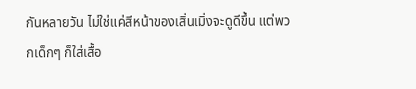กันหลายวัน ไม่ใช่แค่สีหน้าของเสิ่นเมิ่งจะดูดีขึ้น แต่พวกเด็กๆ ก็ใส่เสื้อ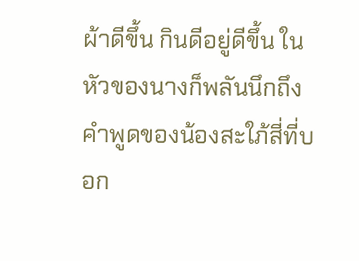ผ้าดีขึ้น กินดีอยู่ดีขึ้น ในหัวของนางก็พลันนึกถึงคำพูดของน้องสะใภ้สี่ที่บอก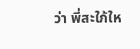ว่า พี่สะใภ้ให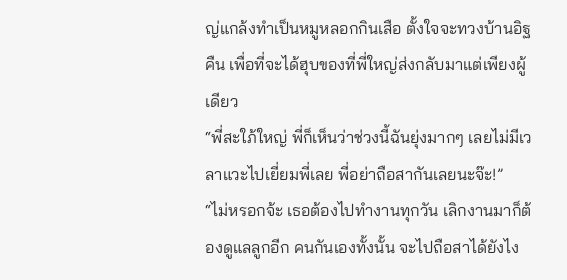ญ่แกล้งทำเป็นหมูหลอกกินเสือ ตั้งใจจะทวงบ้านอิฐคืน เพื่อที่จะได้ฮุบของที่พี่ใหญ่ส่งกลับมาแต่เพียงผู้เดียว
“พี่สะใภ้ใหญ่ พี่ก็เห็นว่าช่วงนี้ฉันยุ่งมากๆ เลยไม่มีเวลาแวะไปเยี่ยมพี่เลย พี่อย่าถือสากันเลยนะจ๊ะ!”
“ไม่หรอกจ้ะ เธอต้องไปทำงานทุกวัน เลิกงานมาก็ต้องดูแลลูกอีก คนกันเองทั้งนั้น จะไปถือสาได้ยังไง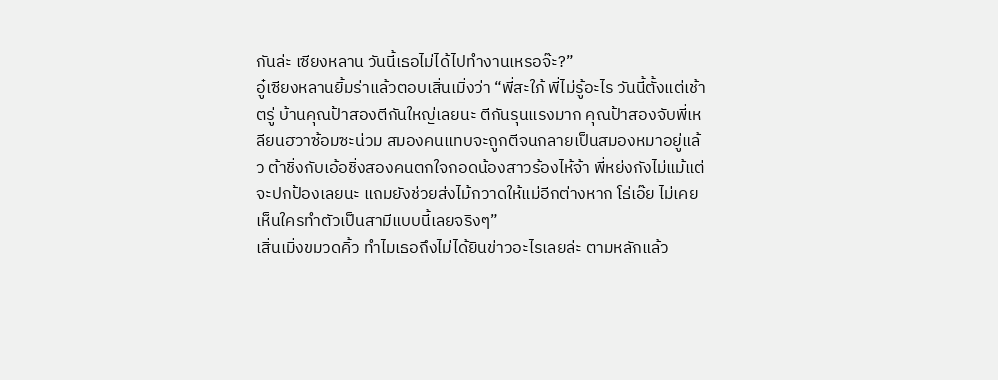กันล่ะ เซียงหลาน วันนี้เธอไม่ได้ไปทำงานเหรอจ๊ะ?”
อู๋เซียงหลานยิ้มร่าแล้วตอบเสิ่นเมิ่งว่า “พี่สะใภ้ พี่ไม่รู้อะไร วันนี้ตั้งแต่เช้าตรู่ บ้านคุณป้าสองตีกันใหญ่เลยนะ ตีกันรุนแรงมาก คุณป้าสองจับพี่เหลียนฮวาซ้อมซะน่วม สมองคนแทบจะถูกตีจนกลายเป็นสมองหมาอยู่แล้ว ต้าชิ่งกับเอ้อชิ่งสองคนตกใจกอดน้องสาวร้องไห้จ้า พี่หย่งกังไม่แม้แต่จะปกป้องเลยนะ แถมยังช่วยส่งไม้กวาดให้แม่อีกต่างหาก โธ่เอ๊ย ไม่เคยเห็นใครทำตัวเป็นสามีแบบนี้เลยจริงๆ”
เสิ่นเมิ่งขมวดคิ้ว ทำไมเธอถึงไม่ได้ยินข่าวอะไรเลยล่ะ ตามหลักแล้ว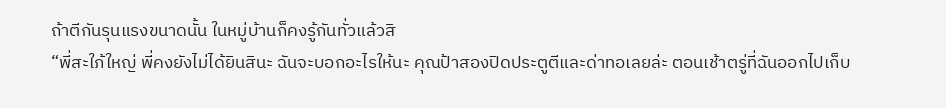ถ้าตีกันรุนแรงขนาดนั้น ในหมู่บ้านก็คงรู้กันทั่วแล้วสิ
“พี่สะใภ้ใหญ่ พี่คงยังไม่ได้ยินสินะ ฉันจะบอกอะไรให้นะ คุณป้าสองปิดประตูตีและด่าทอเลยล่ะ ตอนเช้าตรู่ที่ฉันออกไปเก็บ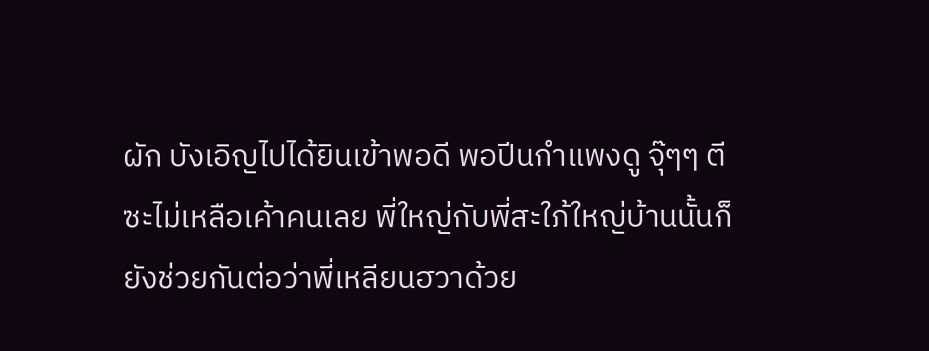ผัก บังเอิญไปได้ยินเข้าพอดี พอปีนกำแพงดู จุ๊ๆๆ ตีซะไม่เหลือเค้าคนเลย พี่ใหญ่กับพี่สะใภ้ใหญ่บ้านนั้นก็ยังช่วยกันต่อว่าพี่เหลียนฮวาด้วย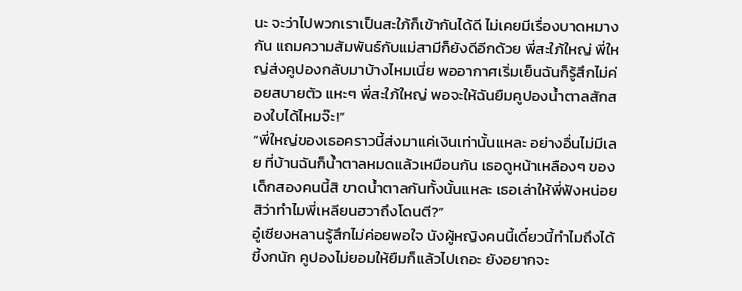นะ จะว่าไปพวกเราเป็นสะใภ้ก็เข้ากันได้ดี ไม่เคยมีเรื่องบาดหมางกัน แถมความสัมพันธ์กับแม่สามีก็ยังดีอีกด้วย พี่สะใภ้ใหญ่ พี่ใหญ่ส่งคูปองกลับมาบ้างไหมเนี่ย พออากาศเริ่มเย็นฉันก็รู้สึกไม่ค่อยสบายตัว แหะๆ พี่สะใภ้ใหญ่ พอจะให้ฉันยืมคูปองน้ำตาลสักสองใบได้ไหมจ๊ะ!”
“พี่ใหญ่ของเธอคราวนี้ส่งมาแค่เงินเท่านั้นแหละ อย่างอื่นไม่มีเลย ที่บ้านฉันก็น้ำตาลหมดแล้วเหมือนกัน เธอดูหน้าเหลืองๆ ของเด็กสองคนนี้สิ ขาดน้ำตาลกันทั้งนั้นแหละ เธอเล่าให้พี่ฟังหน่อยสิว่าทำไมพี่เหลียนฮวาถึงโดนตี?”
อู๋เซียงหลานรู้สึกไม่ค่อยพอใจ นังผู้หญิงคนนี้เดี๋ยวนี้ทำไมถึงได้ขี้งกนัก คูปองไม่ยอมให้ยืมก็แล้วไปเถอะ ยังอยากจะ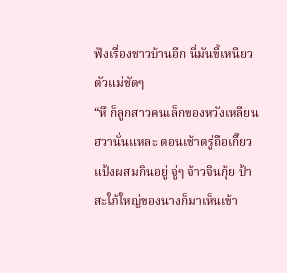ฟังเรื่องชาวบ้านอีก นี่มันขี้เหนียวตัวแม่ชัดๆ
“หึ ก็ลูกสาวคนเล็กของหวังเหลียนฮวานั่นแหละ ตอนเช้าตรู่ถือเกี๊ยวแป้งผสมกินอยู่ จู่ๆ จ้าวจินกุ้ย ป้าสะใภ้ใหญ่ของนางก็มาเห็นเข้า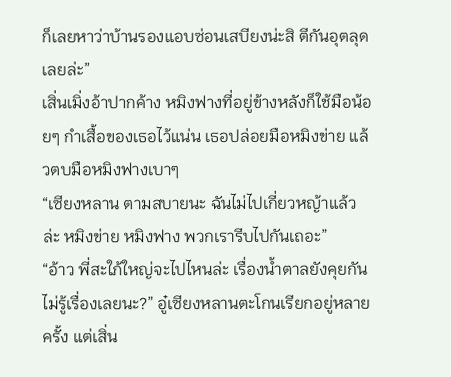ก็เลยหาว่าบ้านรองแอบซ่อนเสบียงน่ะสิ ตีกันอุตลุดเลยล่ะ”
เสิ่นเมิ่งอ้าปากค้าง หมิงฟางที่อยู่ข้างหลังก็ใช้มือน้อยๆ กำเสื้อของเธอไว้แน่น เธอปล่อยมือหมิงข่าย แล้วตบมือหมิงฟางเบาๆ
“เซียงหลาน ตามสบายนะ ฉันไม่ไปเกี่ยวหญ้าแล้วล่ะ หมิงข่าย หมิงฟาง พวกเรารีบไปกันเถอะ”
“อ้าว พี่สะใภ้ใหญ่จะไปไหนล่ะ เรื่องน้ำตาลยังคุยกันไม่รู้เรื่องเลยนะ?” อู๋เซียงหลานตะโกนเรียกอยู่หลายครั้ง แต่เสิ่น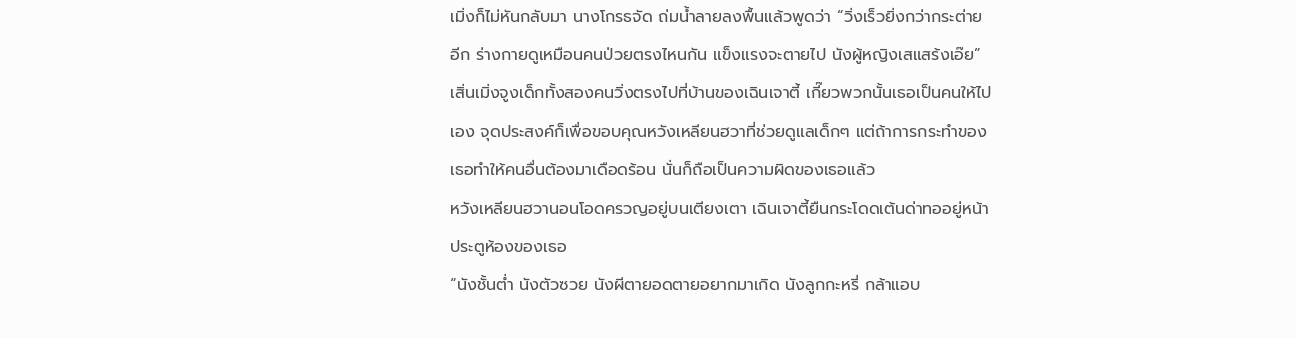เมิ่งก็ไม่หันกลับมา นางโกรธจัด ถ่มน้ำลายลงพื้นแล้วพูดว่า “วิ่งเร็วยิ่งกว่ากระต่ายอีก ร่างกายดูเหมือนคนป่วยตรงไหนกัน แข็งแรงจะตายไป นังผู้หญิงเสแสร้งเอ๊ย”
เสิ่นเมิ่งจูงเด็กทั้งสองคนวิ่งตรงไปที่บ้านของเฉินเจาตี้ เกี๊ยวพวกนั้นเธอเป็นคนให้ไปเอง จุดประสงค์ก็เพื่อขอบคุณหวังเหลียนฮวาที่ช่วยดูแลเด็กๆ แต่ถ้าการกระทำของเธอทำให้คนอื่นต้องมาเดือดร้อน นั่นก็ถือเป็นความผิดของเธอแล้ว
หวังเหลียนฮวานอนโอดครวญอยู่บนเตียงเตา เฉินเจาตี้ยืนกระโดดเต้นด่าทออยู่หน้าประตูห้องของเธอ
“นังชั้นต่ำ นังตัวซวย นังผีตายอดตายอยากมาเกิด นังลูกกะหรี่ กล้าแอบ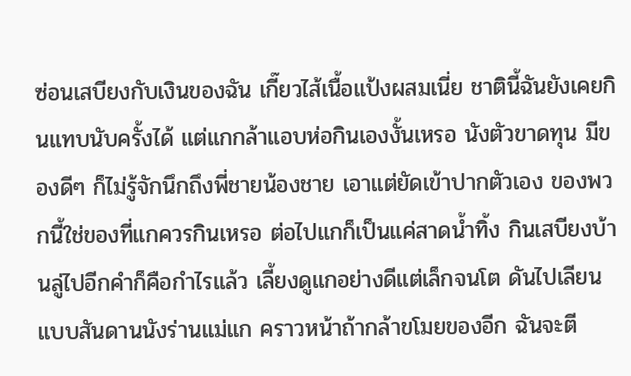ซ่อนเสบียงกับเงินของฉัน เกี๊ยวไส้เนื้อแป้งผสมเนี่ย ชาตินี้ฉันยังเคยกินแทบนับครั้งได้ แต่แกกล้าแอบห่อกินเองงั้นเหรอ นังตัวขาดทุน มีของดีๆ ก็ไม่รู้จักนึกถึงพี่ชายน้องชาย เอาแต่ยัดเข้าปากตัวเอง ของพวกนี้ใช่ของที่แกควรกินเหรอ ต่อไปแกก็เป็นแค่สาดน้ำทิ้ง กินเสบียงบ้านลู่ไปอีกคำก็คือกำไรแล้ว เลี้ยงดูแกอย่างดีแต่เล็กจนโต ดันไปเลียนแบบสันดานนังร่านแม่แก คราวหน้าถ้ากล้าขโมยของอีก ฉันจะตี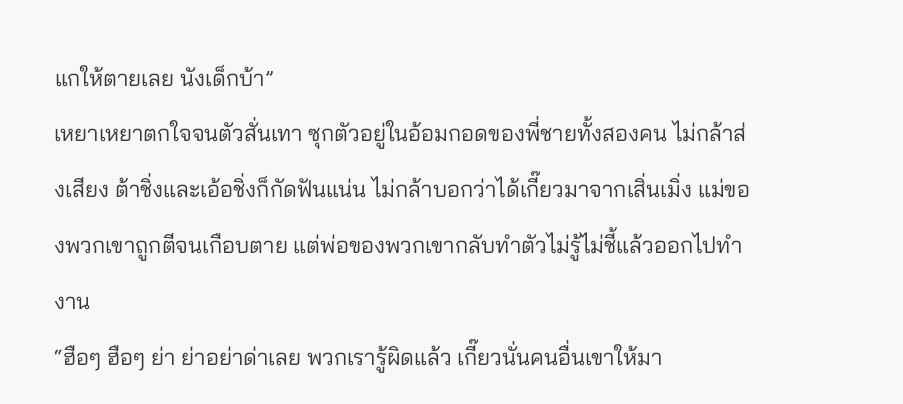แกให้ตายเลย นังเด็กบ้า”
เหยาเหยาตกใจจนตัวสั่นเทา ซุกตัวอยู่ในอ้อมกอดของพี่ชายทั้งสองคน ไม่กล้าส่งเสียง ต้าชิ่งและเอ้อชิ่งก็กัดฟันแน่น ไม่กล้าบอกว่าได้เกี๊ยวมาจากเสิ่นเมิ่ง แม่ของพวกเขาถูกตีจนเกือบตาย แต่พ่อของพวกเขากลับทำตัวไม่รู้ไม่ชี้แล้วออกไปทำงาน
“ฮือๆ ฮือๆ ย่า ย่าอย่าด่าเลย พวกเรารู้ผิดแล้ว เกี๊ยวนั่นคนอื่นเขาให้มา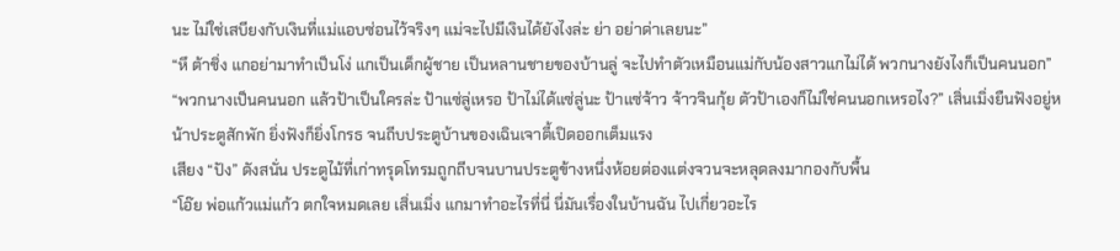นะ ไม่ใช่เสบียงกับเงินที่แม่แอบซ่อนไว้จริงๆ แม่จะไปมีเงินได้ยังไงล่ะ ย่า อย่าด่าเลยนะ”
“หึ ต้าชิ่ง แกอย่ามาทำเป็นโง่ แกเป็นเด็กผู้ชาย เป็นหลานชายของบ้านลู่ จะไปทำตัวเหมือนแม่กับน้องสาวแกไม่ได้ พวกนางยังไงก็เป็นคนนอก”
“พวกนางเป็นคนนอก แล้วป้าเป็นใครล่ะ ป้าแซ่ลู่เหรอ ป้าไม่ได้แซ่ลู่นะ ป้าแซ่จ้าว จ้าวจินกุ้ย ตัวป้าเองก็ไม่ใช่คนนอกเหรอไง?” เสิ่นเมิ่งยืนฟังอยู่หน้าประตูสักพัก ยิ่งฟังก็ยิ่งโกรธ จนถีบประตูบ้านของเฉินเจาตี้เปิดออกเต็มแรง
เสียง “ปัง” ดังสนั่น ประตูไม้ที่เก่าทรุดโทรมถูกถีบจนบานประตูข้างหนึ่งห้อยต่องแต่งจวนจะหลุดลงมากองกับพื้น
“โอ๊ย พ่อแก้วแม่แก้ว ตกใจหมดเลย เสิ่นเมิ่ง แกมาทำอะไรที่นี่ นี่มันเรื่องในบ้านฉัน ไปเกี่ยวอะไร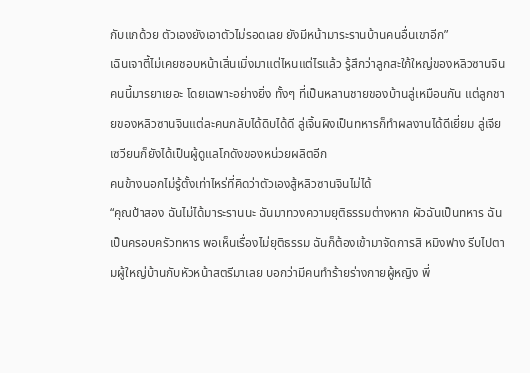กับแกด้วย ตัวเองยังเอาตัวไม่รอดเลย ยังมีหน้ามาระรานบ้านคนอื่นเขาอีก”
เฉินเจาตี้ไม่เคยชอบหน้าเสิ่นเมิ่งมาแต่ไหนแต่ไรแล้ว รู้สึกว่าลูกสะใภ้ใหญ่ของหลิวซานจินคนนี้มารยาเยอะ โดยเฉพาะอย่างยิ่ง ทั้งๆ ที่เป็นหลานชายของบ้านลู่เหมือนกัน แต่ลูกชายของหลิวซานจินแต่ละคนกลับได้ดิบได้ดี ลู่เจิ้นผิงเป็นทหารก็ทำผลงานได้ดีเยี่ยม ลู่เจียเซวียนก็ยังได้เป็นผู้ดูแลโกดังของหน่วยผลิตอีก
คนข้างนอกไม่รู้ตั้งเท่าไหร่ที่คิดว่าตัวเองสู้หลิวซานจินไม่ได้
“คุณป้าสอง ฉันไม่ได้มาระรานนะ ฉันมาทวงความยุติธรรมต่างหาก ผัวฉันเป็นทหาร ฉันเป็นครอบครัวทหาร พอเห็นเรื่องไม่ยุติธรรม ฉันก็ต้องเข้ามาจัดการสิ หมิงฟาง รีบไปตามผู้ใหญ่บ้านกับหัวหน้าสตรีมาเลย บอกว่ามีคนทำร้ายร่างกายผู้หญิง พี่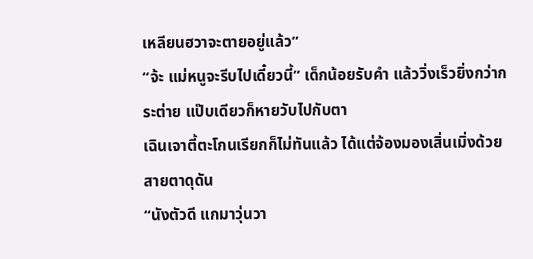เหลียนฮวาจะตายอยู่แล้ว”
“จ้ะ แม่หนูจะรีบไปเดี๋ยวนี้” เด็กน้อยรับคำ แล้ววิ่งเร็วยิ่งกว่ากระต่าย แป๊บเดียวก็หายวับไปกับตา
เฉินเจาตี้ตะโกนเรียกก็ไม่ทันแล้ว ได้แต่จ้องมองเสิ่นเมิ่งด้วยสายตาดุดัน
“นังตัวดี แกมาวุ่นวา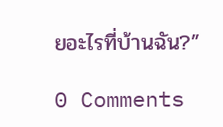ยอะไรที่บ้านฉัน?”

0 Comments